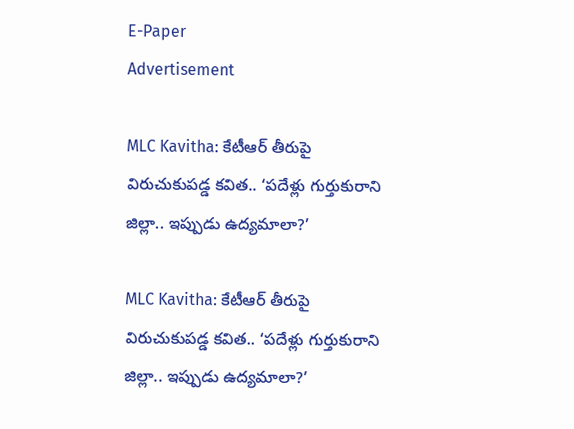E-Paper
Advertisement

MLC Kavitha: కేటీఆర్ తీరుపై విరుచుకుపడ్డ కవిత.. ‘పదేళ్లు గుర్తుకురాని జిల్లా.. ఇప్పుడు ఉద్యమాలా?’

MLC Kavitha: కేటీఆర్ తీరుపై విరుచుకుపడ్డ కవిత.. ‘పదేళ్లు గుర్తుకురాని జిల్లా.. ఇప్పుడు ఉద్యమాలా?’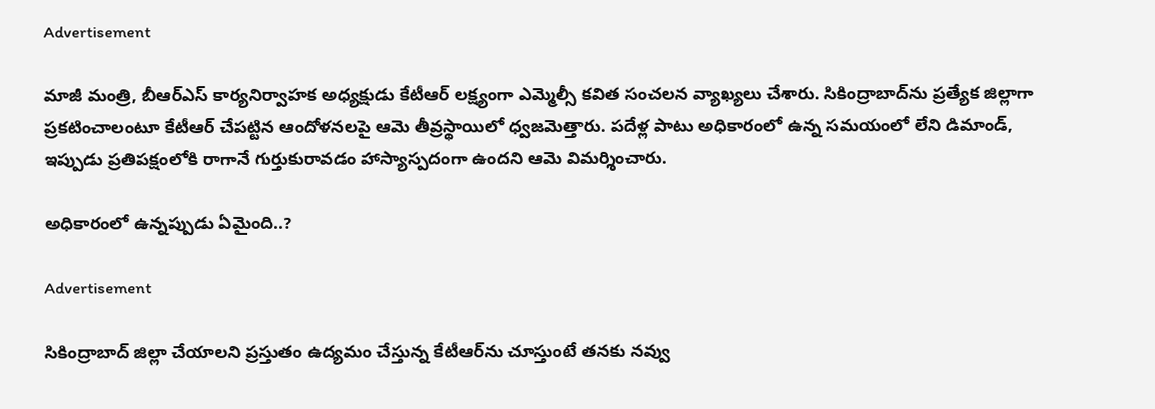Advertisement

మాజీ మంత్రి, బీఆర్‌ఎస్ కార్యనిర్వాహక అధ్యక్షుడు కేటీఆర్ లక్ష్యంగా ఎమ్మెల్సీ కవిత సంచలన వ్యాఖ్యలు చేశారు. సికింద్రాబాద్‌ను ప్రత్యేక జిల్లాగా ప్రకటించాలంటూ కేటీఆర్ చేపట్టిన ఆందోళనలపై ఆమె తీవ్రస్థాయిలో ధ్వజమెత్తారు. పదేళ్ల పాటు అధికారంలో ఉన్న సమయంలో లేని డిమాండ్, ఇప్పుడు ప్రతిపక్షంలోకి రాగానే గుర్తుకురావడం హాస్యాస్పదంగా ఉందని ఆమె విమర్శించారు.

అధికారంలో ఉన్నప్పుడు ఏమైంది..?

Advertisement

సికింద్రాబాద్ జిల్లా చేయాలని ప్రస్తుతం ఉద్యమం చేస్తున్న కేటీఆర్‌ను చూస్తుంటే తనకు నవ్వు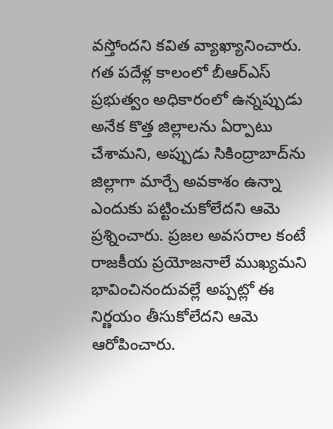వస్తోందని కవిత వ్యాఖ్యానించారు. గత పదేళ్ల కాలంలో బీఆర్‌ఎస్ ప్రభుత్వం అధికారంలో ఉన్నప్పుడు అనేక కొత్త జిల్లాలను ఏర్పాటు చేశామని, అప్పుడు సికింద్రాబాద్‌ను జిల్లాగా మార్చే అవకాశం ఉన్నా ఎందుకు పట్టించుకోలేదని ఆమె ప్రశ్నించారు. ప్రజల అవసరాల కంటే రాజకీయ ప్రయోజనాలే ముఖ్యమని భావించినందువల్లే అప్పట్లో ఈ నిర్ణయం తీసుకోలేదని ఆమె ఆరోపించారు.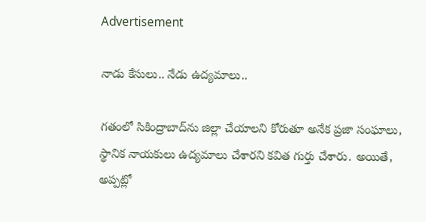Advertisement

నాడు కేసులు.. నేడు ఉద్యమాలు..

గతంలో సికింద్రాబాద్‌ను జిల్లా చేయాలని కోరుతూ అనేక ప్రజా సంఘాలు, స్థానిక నాయకులు ఉద్యమాలు చేశారని కవిత గుర్తు చేశారు. అయితే, అప్పట్లో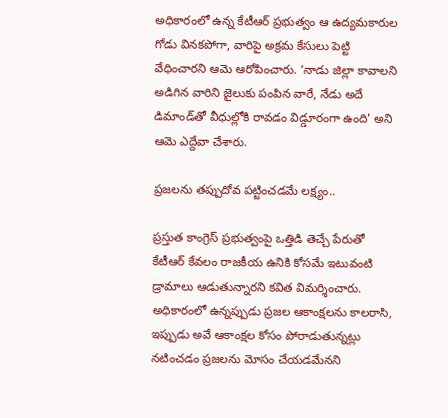అధికారంలో ఉన్న కేటీఆర్ ప్రభుత్వం ఆ ఉద్యమకారుల గోడు వినకపోగా, వారిపై అక్రమ కేసులు పెట్టి వేధించారని ఆమె ఆరోపించారు. ‘నాడు జిల్లా కావాలని అడిగిన వారిని జైలుకు పంపిన వారే, నేడు అదే డిమాండ్‌తో వీధుల్లోకి రావడం విడ్డూరంగా ఉంది’ అని ఆమె ఎద్దేవా చేశారు.

ప్రజలను తప్పుదోవ పట్టించడమే లక్ష్యం..

ప్రస్తుత కాంగ్రెస్ ప్రభుత్వంపై ఒత్తిడి తెచ్చే పేరుతో కేటీఆర్ కేవలం రాజకీయ ఉనికి కోసమే ఇటువంటి డ్రామాలు ఆడుతున్నారని కవిత విమర్శించారు. అధికారంలో ఉన్నప్పుడు ప్రజల ఆకాంక్షలను కాలరాసి, ఇప్పుడు అవే ఆకాంక్షల కోసం పోరాడుతున్నట్లు నటించడం ప్రజలను మోసం చేయడమేనని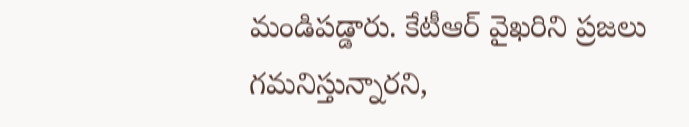మండిపడ్డారు. కేటీఆర్ వైఖరిని ప్రజలు గమనిస్తున్నారని,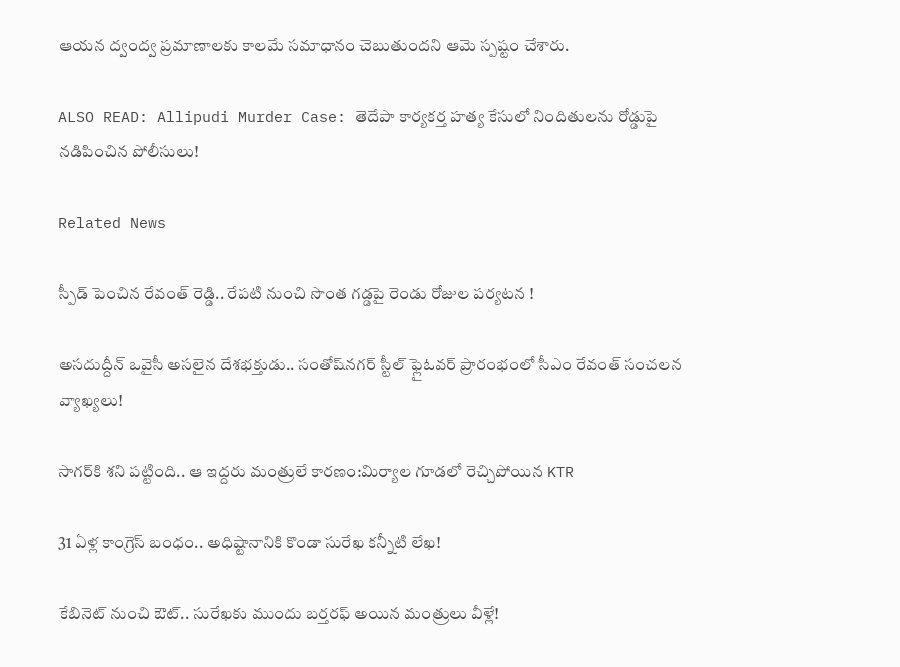ఆయన ద్వంద్వ ప్రమాణాలకు కాలమే సమాధానం చెబుతుందని ఆమె స్పష్టం చేశారు.

ALSO READ: Allipudi Murder Case: తెదేపా కార్యకర్త హత్య కేసులో నిందితులను రోడ్డుపై నడిపించిన పోలీసులు!

Related News

స్పీడ్ పెంచిన రేవంత్ రెడ్డి.. రేపటి నుంచి సొంత గడ్డపై రెండు రోజుల పర్యటన !

అసదుద్దీన్ ఒవైసీ అసలైన దేశభక్తుడు.. సంతోష్‌నగర్ స్టీల్ ఫ్లైఓవర్ ప్రారంభంలో సీఎం రేవంత్ సంచలన వ్యాఖ్యలు!

సాగర్‌కి శని పట్టింది.. ఆ ఇద్దరు మంత్రులే కారణం:మిర్యాల గూడలో రెచ్చిపోయిన KTR

31 ఏళ్ల కాంగ్రెస్ బంధం.. అధిష్టానానికి కొండా సురేఖ కన్నీటి లేఖ!

కేబినెట్ నుంచి ఔట్.. సురేఖకు ముందు బర్తరఫ్ అయిన మంత్రులు వీళ్లే!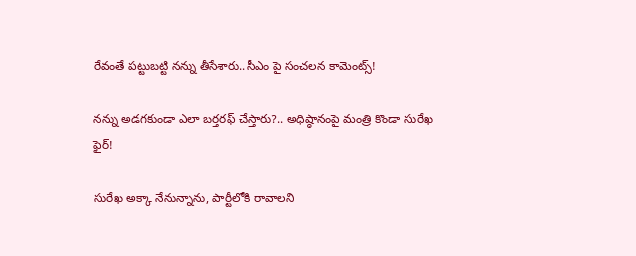రేవంతే పట్టుబట్టి నన్ను తీసేశారు..సీఎం పై సంచలన కామెంట్స్!

నన్ను అడగకుండా ఎలా బర్తరఫ్ చేస్తారు?.. అధిష్ఠానంపై మంత్రి కొండా సురేఖ ఫైర్!

సురేఖ అక్కా నేనున్నాను, పార్టీలోకి రావాలని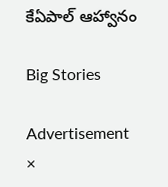కేఏపాల్ ఆహ్వానం

Big Stories

Advertisement
×